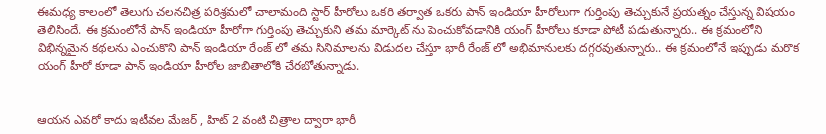ఈమధ్య కాలంలో తెలుగు చలనచిత్ర పరిశ్రమలో చాలామంది స్టార్ హీరోలు ఒకరి తర్వాత ఒకరు పాన్ ఇండియా హీరోలుగా గుర్తింపు తెచ్చుకునే ప్రయత్నం చేస్తున్న విషయం తెలిసిందే. ఈ క్రమంలోనే పాన్ ఇండియా హీరోగా గుర్తింపు తెచ్చుకుని తమ మార్కెట్ ను పెంచుకోవడానికి యంగ్ హీరోలు కూడా పోటీ పడుతున్నారు.. ఈ క్రమంలోని విభిన్నమైన కథలను ఎంచుకొని పాన్ ఇండియా రేంజ్ లో తమ సినిమాలను విడుదల చేస్తూ భారీ రేంజ్ లో అభిమానులకు దగ్గరవుతున్నారు.. ఈ క్రమంలోనే ఇప్పుడు మరొక యంగ్ హీరో కూడా పాన్ ఇండియా హీరోల జాబితాలోకి చేరబోతున్నాడు.


ఆయన ఎవరో కాదు ఇటీవల మేజర్ , హిట్ 2 వంటి చిత్రాల ద్వారా భారీ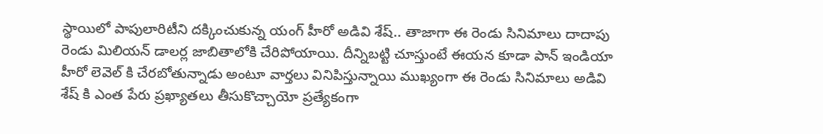స్థాయిలో పాపులారిటీని దక్కించుకున్న యంగ్ హీరో అడివి శేష్.. తాజాగా ఈ రెండు సినిమాలు దాదాపు రెండు మిలియన్ డాలర్ల జాబితాలోకి చేరిపోయాయి. దీన్నిబట్టి చూస్తుంటే ఈయన కూడా పాన్ ఇండియా హీరో లెవెల్ కి చేరబోతున్నాడు అంటూ వార్తలు వినిపిస్తున్నాయి ముఖ్యంగా ఈ రెండు సినిమాలు అడివి శేష్ కి ఎంత పేరు ప్రఖ్యాతలు తీసుకొచ్చాయో ప్రత్యేకంగా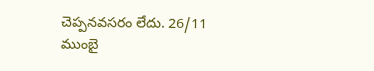చెప్పనవసరం లేదు. 26/11 ముంబై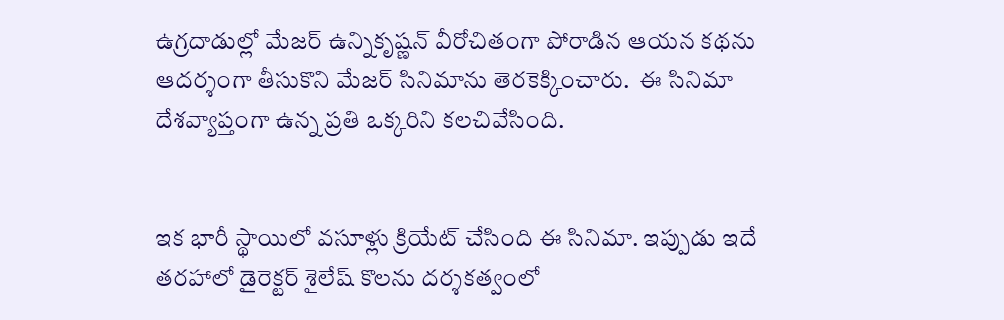ఉగ్రదాడుల్లో మేజర్ ఉన్నికృష్ణన్ వీరోచితంగా పోరాడిన ఆయన కథను ఆదర్శంగా తీసుకొని మేజర్ సినిమాను తెరకెక్కించారు.  ఈ సినిమా దేశవ్యాప్తంగా ఉన్న ప్రతి ఒక్కరిని కలచివేసింది.


ఇక భారీ స్థాయిలో వసూళ్లు క్రియేట్ చేసింది ఈ సినిమా. ఇప్పుడు ఇదే తరహాలో డైరెక్టర్ శైలేష్ కొలను దర్శకత్వంలో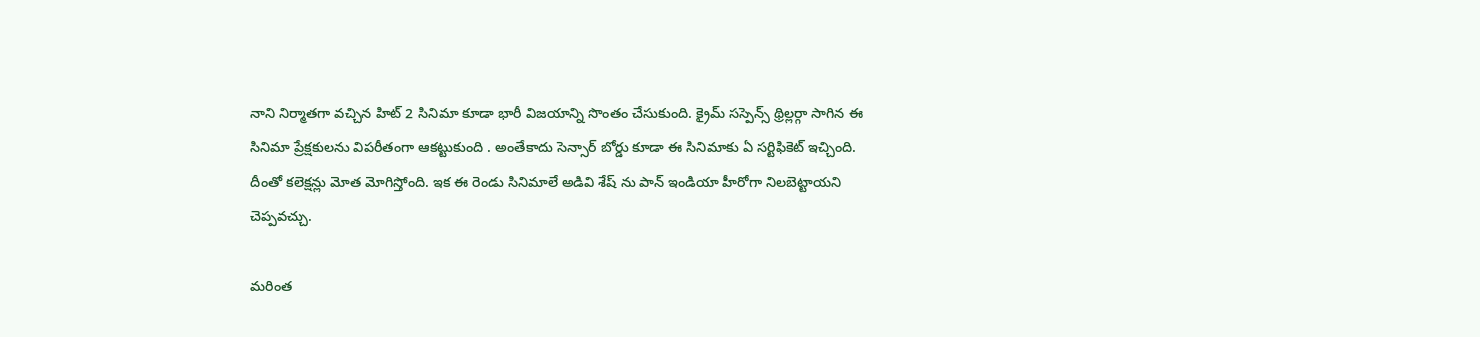నాని నిర్మాతగా వచ్చిన హిట్ 2 సినిమా కూడా భారీ విజయాన్ని సొంతం చేసుకుంది. క్రైమ్ సస్పెన్స్ థ్రిల్లర్గా సాగిన ఈ సినిమా ప్రేక్షకులను విపరీతంగా ఆకట్టుకుంది . అంతేకాదు సెన్సార్ బోర్డు కూడా ఈ సినిమాకు ఏ సర్టిఫికెట్ ఇచ్చింది.  దీంతో కలెక్షన్లు మోత మోగిస్తోంది. ఇక ఈ రెండు సినిమాలే అడివి శేష్ ను పాన్ ఇండియా హీరోగా నిలబెట్టాయని చెప్పవచ్చు.

మరింత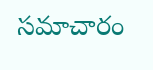సమాచారం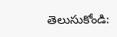తెలుసుకోండి: